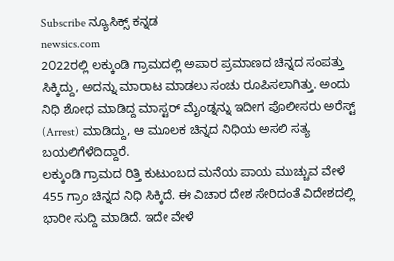Subscribe ನ್ಯೂಸಿಕ್ಸ್ ಕನ್ನಡ
newsics.com
2೦22ರಲ್ಲಿ ಲಕ್ಕುಂಡಿ ಗ್ರಾಮದಲ್ಲಿ ಅಪಾರ ಪ್ರಮಾಣದ ಚಿನ್ನದ ಸಂಪತ್ತು ಸಿಕ್ಕಿದ್ದು, ಅದನ್ನು ಮಾರಾಟ ಮಾಡಲು ಸಂಚು ರೂಪಿಸಲಾಗಿತ್ತು. ಅಂದು ನಿಧಿ ಶೋಧ ಮಾಡಿದ್ದ ಮಾಸ್ಟರ್ ಮೈಂಡ್ನನ್ನು ಇದೀಗ ಪೊಲೀಸರು ಅರೆಸ್ಟ್ (Arrest) ಮಾಡಿದ್ದು, ಆ ಮೂಲಕ ಚಿನ್ನದ ನಿಧಿಯ ಅಸಲಿ ಸತ್ಯ ಬಯಲಿಗೆಳೆದಿದ್ದಾರೆ.
ಲಕ್ಕುಂಡಿ ಗ್ರಾಮದ ರಿತ್ತಿ ಕುಟುಂಬದ ಮನೆಯ ಪಾಯ ಮುಚ್ಚುವ ವೇಳೆ 455 ಗ್ರಾಂ ಚಿನ್ನದ ನಿಧಿ ಸಿಕ್ಕಿದೆ. ಈ ವಿಚಾರ ದೇಶ ಸೇರಿದಂತೆ ವಿದೇಶದಲ್ಲಿ ಭಾರೀ ಸುದ್ದಿ ಮಾಡಿದೆ. ಇದೇ ವೇಳೆ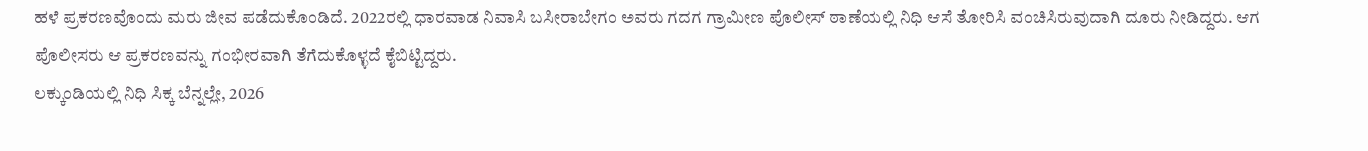ಹಳೆ ಪ್ರಕರಣವೊಂದು ಮರು ಜೀವ ಪಡೆದುಕೊಂಡಿದೆ. 2022ರಲ್ಲಿ ಧಾರವಾಡ ನಿವಾಸಿ ಬಸೀರಾಬೇಗಂ ಅವರು ಗದಗ ಗ್ರಾಮೀಣ ಪೊಲೀಸ್ ಠಾಣೆಯಲ್ಲಿ ನಿಧಿ ಆಸೆ ತೋರಿಸಿ ವಂಚಿಸಿರುವುದಾಗಿ ದೂರು ನೀಡಿದ್ದರು. ಆಗ ಪೊಲೀಸರು ಆ ಪ್ರಕರಣವನ್ನು ಗಂಭೀರವಾಗಿ ತೆಗೆದುಕೊಳ್ಳದೆ ಕೈಬಿಟ್ಟಿದ್ದರು.
ಲಕ್ಕುಂಡಿಯಲ್ಲಿ ನಿಧಿ ಸಿಕ್ಕ ಬೆನ್ನಲ್ಲೇ, 2026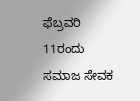ಫೆಬ್ರವರಿ 11ರಂದು ಸಮಾಜ ಸೇವಕ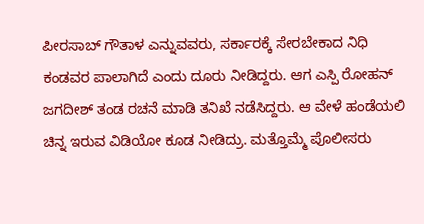ಪೀರಸಾಬ್ ಗೌತಾಳ ಎನ್ನುವವರು, ಸರ್ಕಾರಕ್ಕೆ ಸೇರಬೇಕಾದ ನಿಧಿ ಕಂಡವರ ಪಾಲಾಗಿದೆ ಎಂದು ದೂರು ನೀಡಿದ್ದರು. ಆಗ ಎಸ್ಪಿ ರೋಹನ್ ಜಗದೀಶ್ ತಂಡ ರಚನೆ ಮಾಡಿ ತನಿಖೆ ನಡೆಸಿದ್ದರು. ಆ ವೇಳೆ ಹಂಡೆಯಲಿ ಚಿನ್ನ ಇರುವ ವಿಡಿಯೋ ಕೂಡ ನೀಡಿದ್ರು. ಮತ್ತೊಮ್ಮೆ ಪೊಲೀಸರು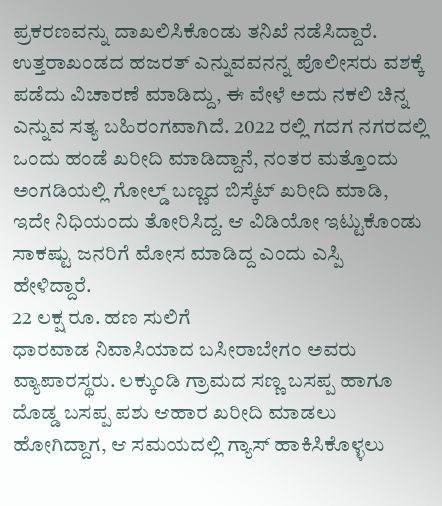ಪ್ರಕರಣವನ್ನು ದಾಖಲಿಸಿಕೊಂಡು ತನಿಖೆ ನಡೆಸಿದ್ದಾರೆ. ಉತ್ತರಾಖಂಡದ ಹಜರತ್ ಎನ್ನುವವನನ್ನ ಪೊಲೀಸರು ವಶಕ್ಕೆ ಪಡೆದು ವಿಚಾರಣೆ ಮಾಡಿದ್ದು, ಈ ವೇಳೆ ಅದು ನಕಲಿ ಚಿನ್ನ ಎನ್ನುವ ಸತ್ಯ ಬಹಿರಂಗವಾಗಿದೆ. 2022 ರಲ್ಲಿ ಗದಗ ನಗರದಲ್ಲಿ ಒಂದು ಹಂಡೆ ಖರೀದಿ ಮಾಡಿದ್ದಾನೆ, ನಂತರ ಮತ್ತೊಂದು ಅಂಗಡಿಯಲ್ಲಿ ಗೋಲ್ಡ್ ಬಣ್ಣದ ಬಿಸ್ಕೆಟ್ ಖರೀದಿ ಮಾಡಿ, ಇದೇ ನಿಧಿಯಂದು ತೋರಿಸಿದ್ದ. ಆ ವಿಡಿಯೋ ಇಟ್ಟುಕೊಂಡು ಸಾಕಷ್ಟು ಜನರಿಗೆ ಮೋಸ ಮಾಡಿದ್ದ ಎಂದು ಎಸ್ಪಿ ಹೇಳಿದ್ದಾರೆ.
22 ಲಕ್ಷ ರೂ. ಹಣ ಸುಲಿಗೆ
ಧಾರವಾಡ ನಿವಾಸಿಯಾದ ಬಸೀರಾಬೇಗಂ ಅವರು ವ್ಯಾಪಾರಸ್ಥರು. ಲಕ್ಕುಂಡಿ ಗ್ರಾಮದ ಸಣ್ಣ ಬಸಪ್ಪ ಹಾಗೂ ದೊಡ್ಡ ಬಸಪ್ಪ ಪಶು ಆಹಾರ ಖರೀದಿ ಮಾಡಲು ಹೋಗಿದ್ದಾಗ, ಆ ಸಮಯದಲ್ಲಿ ಗ್ಯಾಸ್ ಹಾಕಿಸಿಕೊಳ್ಳಲು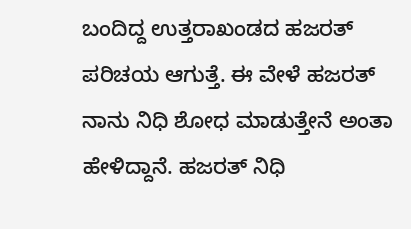ಬಂದಿದ್ದ ಉತ್ತರಾಖಂಡದ ಹಜರತ್ ಪರಿಚಯ ಆಗುತ್ತೆ. ಈ ವೇಳೆ ಹಜರತ್ ನಾನು ನಿಧಿ ಶೋಧ ಮಾಡುತ್ತೇನೆ ಅಂತಾ ಹೇಳಿದ್ದಾನೆ. ಹಜರತ್ ನಿಧಿ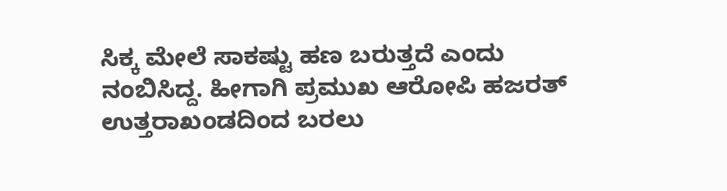ಸಿಕ್ಕ ಮೇಲೆ ಸಾಕಷ್ಟು ಹಣ ಬರುತ್ತದೆ ಎಂದು ನಂಬಿಸಿದ್ದ. ಹೀಗಾಗಿ ಪ್ರಮುಖ ಆರೋಪಿ ಹಜರತ್ ಉತ್ತರಾಖಂಡದಿಂದ ಬರಲು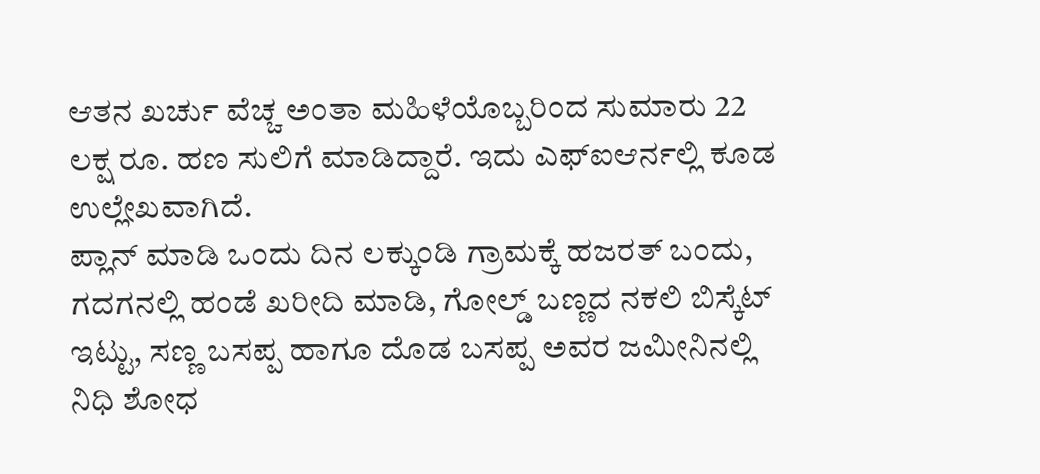ಆತನ ಖರ್ಚು ವೆಚ್ಚ ಅಂತಾ ಮಹಿಳೆಯೊಬ್ಬರಿಂದ ಸುಮಾರು 22 ಲಕ್ಷ ರೂ. ಹಣ ಸುಲಿಗೆ ಮಾಡಿದ್ದಾರೆ. ಇದು ಎಫ್ಐಆರ್ನಲ್ಲಿ ಕೂಡ ಉಲ್ಲೇಖವಾಗಿದೆ.
ಪ್ಲಾನ್ ಮಾಡಿ ಒಂದು ದಿನ ಲಕ್ಕುಂಡಿ ಗ್ರಾಮಕ್ಕೆ ಹಜರತ್ ಬಂದು, ಗದಗನಲ್ಲಿ ಹಂಡೆ ಖರೀದಿ ಮಾಡಿ, ಗೋಲ್ಡ್ ಬಣ್ಣದ ನಕಲಿ ಬಿಸ್ಕೆಟ್ ಇಟ್ಟು, ಸಣ್ಣ ಬಸಪ್ಪ ಹಾಗೂ ದೊಡ ಬಸಪ್ಪ ಅವರ ಜಮೀನಿನಲ್ಲಿ ನಿಧಿ ಶೋಧ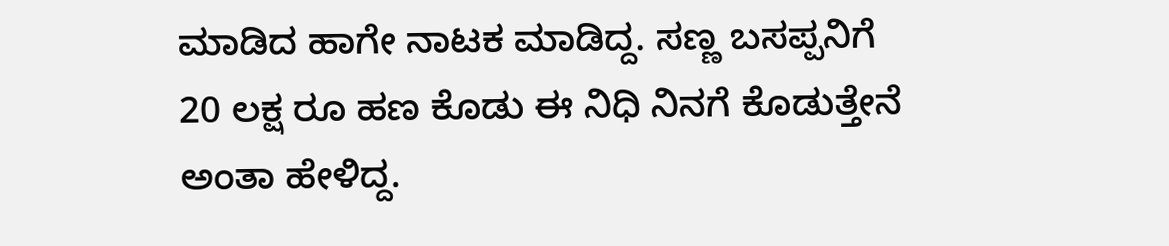ಮಾಡಿದ ಹಾಗೇ ನಾಟಕ ಮಾಡಿದ್ದ. ಸಣ್ಣ ಬಸಪ್ಪನಿಗೆ 20 ಲಕ್ಷ ರೂ ಹಣ ಕೊಡು ಈ ನಿಧಿ ನಿನಗೆ ಕೊಡುತ್ತೇನೆ ಅಂತಾ ಹೇಳಿದ್ದ.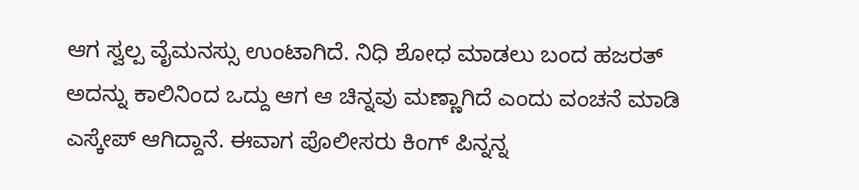ಆಗ ಸ್ವಲ್ಪ ವೈಮನಸ್ಸು ಉಂಟಾಗಿದೆ. ನಿಧಿ ಶೋಧ ಮಾಡಲು ಬಂದ ಹಜರತ್ ಅದನ್ನು ಕಾಲಿನಿಂದ ಒದ್ದು ಆಗ ಆ ಚಿನ್ನವು ಮಣ್ಣಾಗಿದೆ ಎಂದು ವಂಚನೆ ಮಾಡಿ ಎಸ್ಕೇಪ್ ಆಗಿದ್ದಾನೆ. ಈವಾಗ ಪೊಲೀಸರು ಕಿಂಗ್ ಪಿನ್ನನ್ನ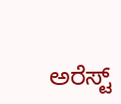ಅರೆಸ್ಟ್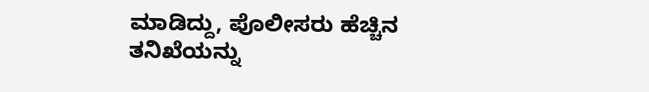ಮಾಡಿದ್ದು, ಪೊಲೀಸರು ಹೆಚ್ಚಿನ ತನಿಖೆಯನ್ನು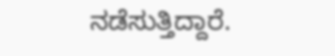ನಡೆಸುತ್ತಿದ್ದಾರೆ.